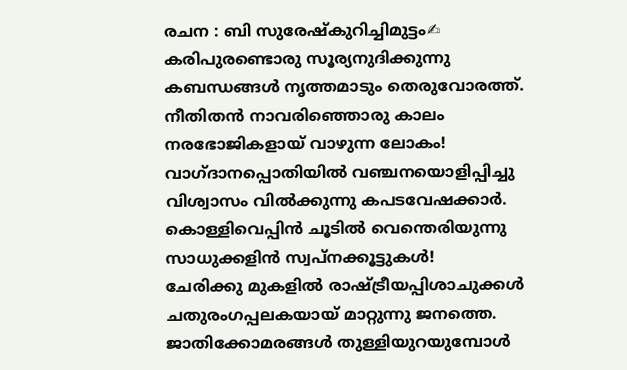രചന : ബി സുരേഷ്കുറിച്ചിമുട്ടം✍
കരിപുരണ്ടൊരു സൂര്യനുദിക്കുന്നു
കബന്ധങ്ങൾ നൃത്തമാടും തെരുവോരത്ത്.
നീതിതൻ നാവരിഞ്ഞൊരു കാലം
നരഭോജികളായ് വാഴുന്ന ലോകം!
വാഗ്ദാനപ്പൊതിയിൽ വഞ്ചനയൊളിപ്പിച്ചു
വിശ്വാസം വിൽക്കുന്നു കപടവേഷക്കാർ.
കൊള്ളിവെപ്പിൻ ചൂടിൽ വെന്തെരിയുന്നു
സാധുക്കളിൻ സ്വപ്നക്കൂട്ടുകൾ!
ചേരിക്കു മുകളിൽ രാഷ്ട്രീയപ്പിശാചുക്കൾ
ചതുരംഗപ്പലകയായ് മാറ്റുന്നു ജനത്തെ.
ജാതിക്കോമരങ്ങൾ തുള്ളിയുറയുമ്പോൾ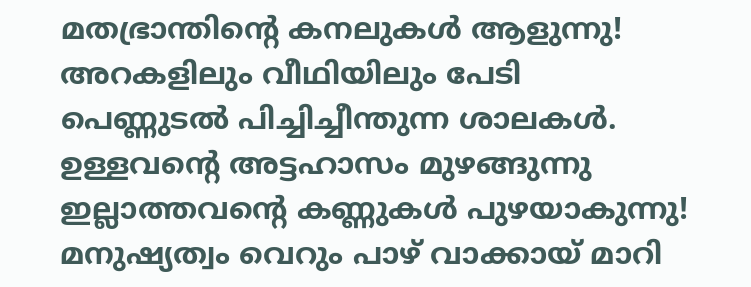മതഭ്രാന്തിൻ്റെ കനലുകൾ ആളുന്നു!
അറകളിലും വീഥിയിലും പേടി
പെണ്ണുടൽ പിച്ചിച്ചീന്തുന്ന ശാലകൾ.
ഉള്ളവൻ്റെ അട്ടഹാസം മുഴങ്ങുന്നു
ഇല്ലാത്തവൻ്റെ കണ്ണുകൾ പുഴയാകുന്നു!
മനുഷ്യത്വം വെറും പാഴ് വാക്കായ് മാറി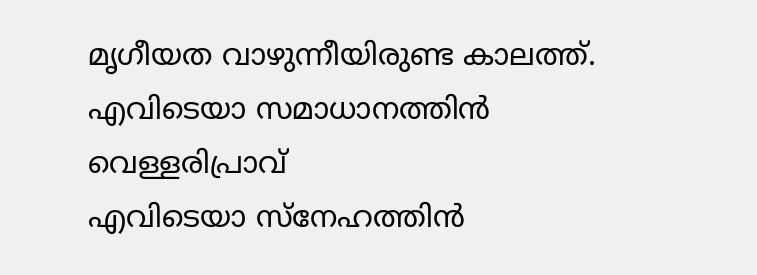മൃഗീയത വാഴുന്നീയിരുണ്ട കാലത്ത്.
എവിടെയാ സമാധാനത്തിൻ വെള്ളരിപ്രാവ്
എവിടെയാ സ്നേഹത്തിൻ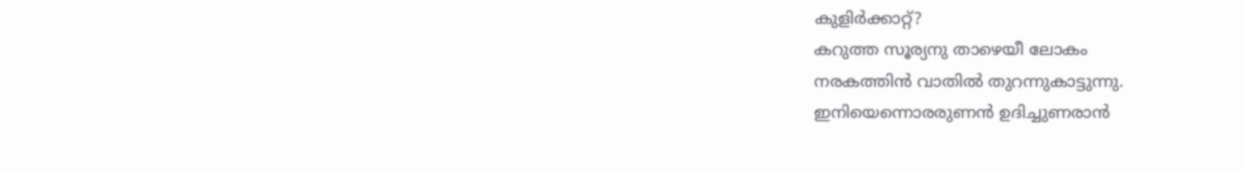കുളിർക്കാറ്റ്?
കറുത്ത സൂര്യനു താഴെയീ ലോകം
നരകത്തിൻ വാതിൽ തുറന്നുകാട്ടുന്നു.
ഇനിയെന്നൊരരുണൻ ഉദിച്ചുണരാൻ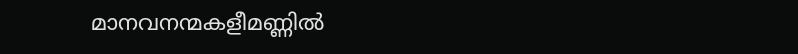മാനവനന്മകളീമണ്ണിൽ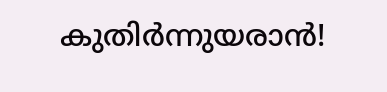കുതിർന്നുയരാൻ!